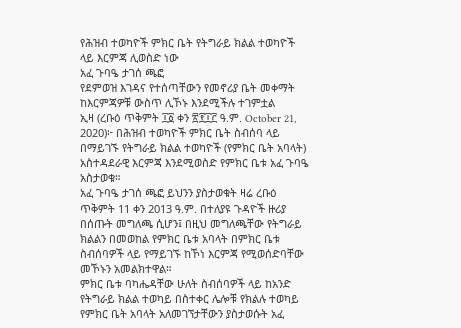የሕዝብ ተወካዮች ምክር ቤት የትግራይ ክልል ተወካዮች ላይ እርምጃ ሊወስድ ነው
አፈ ጉባዔ ታገሰ ጫፎ
የደምወዝ እገዳና የተሰጣቸውን የመኖሪያ ቤት መቀማት ከእርምጃዎቹ ውስጥ ሊኾኑ እንደሚችሉ ተገምቷል
ኢዛ (ረቡዕ ጥቅምት ፲፩ ቀን ፳፻፲፫ ዓ.ም. October 21, 2020)፦ በሕዝብ ተወካዮች ምክር ቤት ስብሰባ ላይ በማይገኙ የትግራይ ክልል ተወካዮች (የምክር ቤት አባላት) አስተዳደራዊ እርምጃ እንደሚወስድ የምክር ቤቱ አፈ ጉባዔ አስታወቁ።
አፈ ጉባዔ ታገሰ ጫፎ ይህንን ያስታወቁት ዛሬ ረቡዕ ጥቅምት 11 ቀን 2013 ዓ.ም. በተለያዩ ጉዳዮች ዙሪያ በሰጡት መግለጫ ሲሆን፤ በዚህ መግለጫቸው የትግራይ ክልልን በመወከል የምክር ቤቱ አባላት በምክር ቤቱ ስብሰባዎች ላይ የማይገኙ ከኾነ እርምጃ የሚወሰድባቸው መኾኑን አመልክተዋል።
ምክር ቤቱ ባካሔዳቸው ሁለት ስብሰባዎች ላይ ከአንድ የትግራይ ክልል ተወካይ በስተቀር ሌሎቹ የክልሉ ተወካይ የምክር ቤት አባላት አለመገኘታቸውን ያስታወሱት አፈ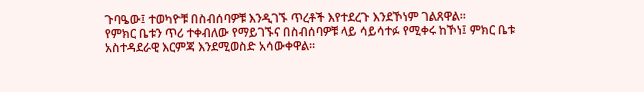ጉባዔው፤ ተወካዮቹ በስብሰባዎቹ እንዲገኙ ጥረቶች እየተደረጉ እንደኾነም ገልጸዋል።
የምክር ቤቱን ጥሪ ተቀብለው የማይገኙና በስብሰባዎቹ ላይ ሳይሳተፉ የሚቀሩ ከኾነ፤ ምክር ቤቱ አስተዳደራዊ እርምጃ እንደሚወስድ አሳውቀዋል።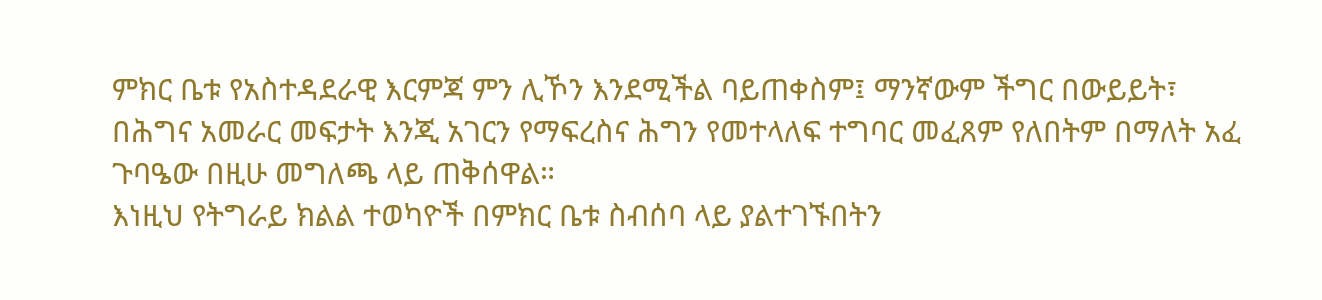ምክር ቤቱ የአስተዳደራዊ እርምጃ ምን ሊኾን እንደሚችል ባይጠቀስም፤ ማንኛውም ችግር በውይይት፣ በሕግና አመራር መፍታት እንጂ አገርን የማፍረስና ሕግን የመተላለፍ ተግባር መፈጸም የለበትም በማለት አፈ ጉባዔው በዚሁ መግለጫ ላይ ጠቅሰዋል።
እነዚህ የትግራይ ክልል ተወካዮች በምክር ቤቱ ስብሰባ ላይ ያልተገኙበትን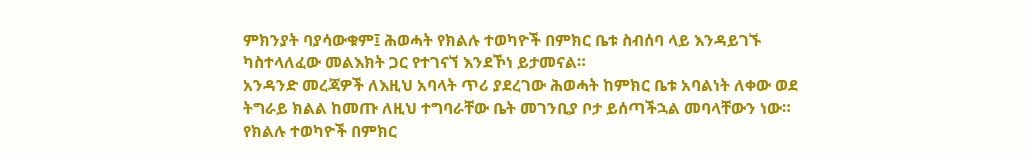ምክንያት ባያሳውቁም፤ ሕወሓት የክልሉ ተወካዮች በምክር ቤቱ ስብሰባ ላይ እንዳይገኙ ካስተላለፈው መልእክት ጋር የተገናኘ እንደኾነ ይታመናል።
አንዳንድ መረጃዎች ለእዚህ አባላት ጥሪ ያደረገው ሕወሓት ከምክር ቤቱ አባልነት ለቀው ወደ ትግራይ ክልል ከመጡ ለዚህ ተግባራቸው ቤት መገንቢያ ቦታ ይሰጣችኋል መባላቸውን ነው።
የክልሉ ተወካዮች በምክር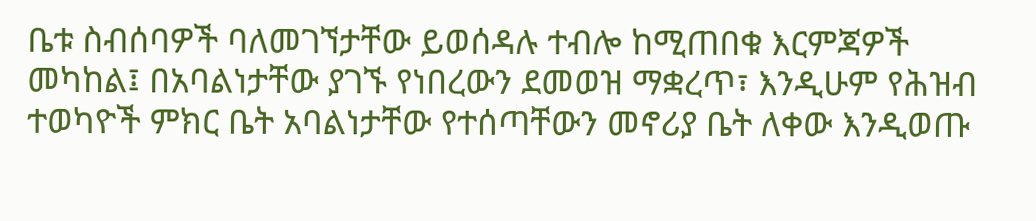ቤቱ ስብሰባዎች ባለመገኘታቸው ይወሰዳሉ ተብሎ ከሚጠበቁ እርምጃዎች መካከል፤ በአባልነታቸው ያገኙ የነበረውን ደመወዝ ማቋረጥ፣ እንዲሁም የሕዝብ ተወካዮች ምክር ቤት አባልነታቸው የተሰጣቸውን መኖሪያ ቤት ለቀው እንዲወጡ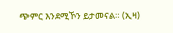ጭምር እንደሚኾን ይታመናል። (ኢዛ)